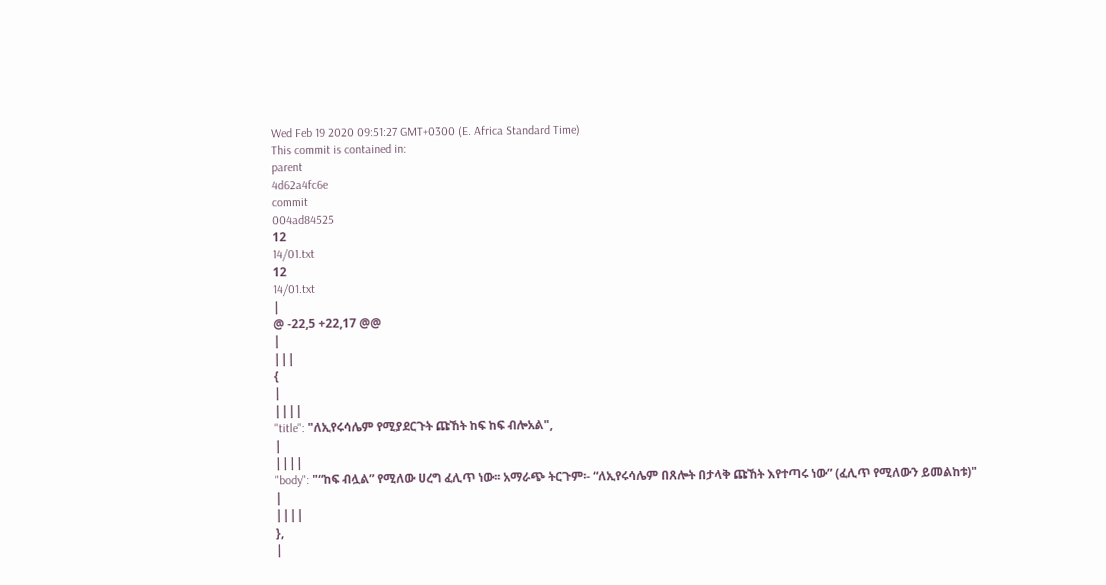Wed Feb 19 2020 09:51:27 GMT+0300 (E. Africa Standard Time)
This commit is contained in:
parent
4d62a4fc6e
commit
004ad84525
12
14/01.txt
12
14/01.txt
|
@ -22,5 +22,17 @@
|
|||
{
|
||||
"title": "ለኢየሩሳሌም የሚያደርጉት ጩኸት ከፍ ከፍ ብሎአል",
|
||||
"body": "“ከፍ ብሏል” የሚለው ሀረግ ፈሊጥ ነው፡፡ አማራጭ ትርጉም፡- “ለኢየሩሳሌም በጸሎት በታላቅ ጩኸት እየተጣሩ ነው” (ፈሊጥ የሚለውን ይመልከቱ)"
|
||||
},
|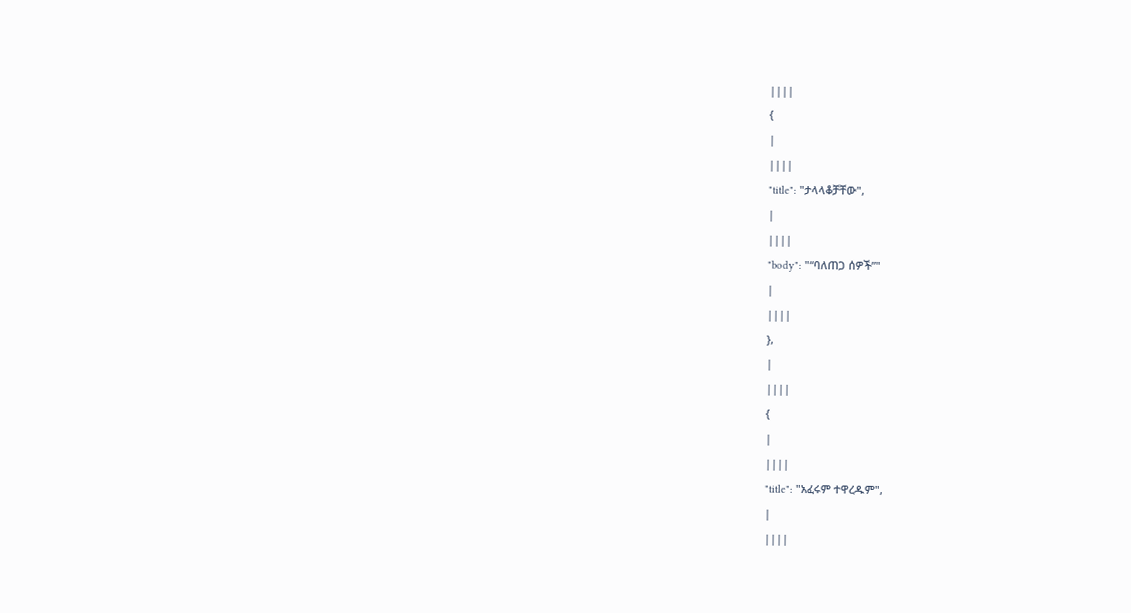||||
{
|
||||
"title": "ታላላቆቻቸው",
|
||||
"body": "“ባለጠጋ ሰዎች”"
|
||||
},
|
||||
{
|
||||
"title": "አፈሩም ተዋረዱም",
|
||||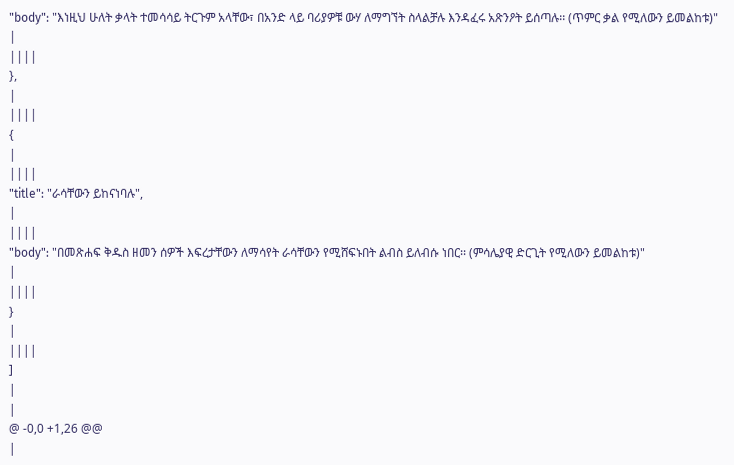"body": "እነዚህ ሁለት ቃላት ተመሳሳይ ትርጉም አላቸው፣ በአንድ ላይ ባሪያዎቹ ውሃ ለማግኘት ስላልቻሉ እንዳፈሩ አጽንዖት ይሰጣሉ፡፡ (ጥምር ቃል የሚለውን ይመልከቱ)"
|
||||
},
|
||||
{
|
||||
"title": "ራሳቸውን ይከናነባሉ",
|
||||
"body": "በመጽሐፍ ቅዱስ ዘመን ሰዎች እፍረታቸውን ለማሳየት ራሳቸውን የሚሸፍኑበት ልብስ ይለብሱ ነበር፡፡ (ምሳሌያዊ ድርጊት የሚለውን ይመልከቱ)"
|
||||
}
|
||||
]
|
|
@ -0,0 +1,26 @@
|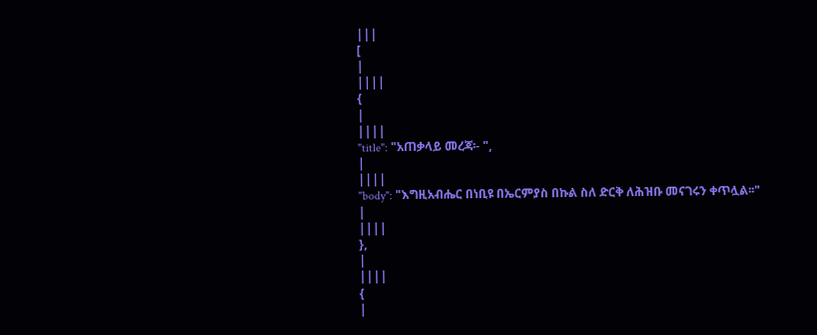|||
[
|
||||
{
|
||||
"title": "አጠቃላይ መረጃ፡- ",
|
||||
"body": "እግዚአብሔር በነቢዩ በኤርምያስ በኩል ስለ ድርቅ ለሕዝቡ መናገሩን ቀጥሏል፡፡"
|
||||
},
|
||||
{
|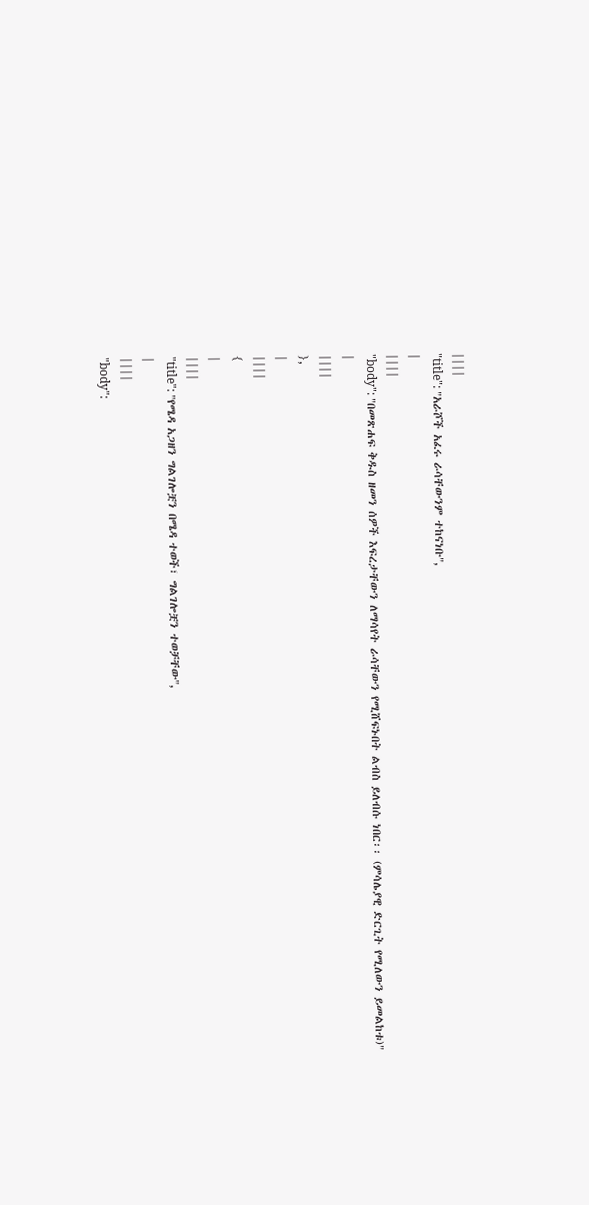||||
"title": "አራሾች አፈሩ ራሳቸውንም ተከናነቡ",
|
||||
"body": "በመጽሐፍ ቅዱስ ዘመን ሰዎች እፍረታቸውን ለማሳየት ራሳቸውን የሚሸፍኑበት ልብስ ይለብሱ ነበር፡፡ (ምሳሌያዊ ድርጊት የሚለውን ይመልከቱ)"
|
||||
},
|
||||
{
|
||||
"title": "የሜዳ አጋዘን ግልገሎቿን በሜዳ ተወች፣ ግልገሎቿን ተወቻቸው",
|
||||
"body":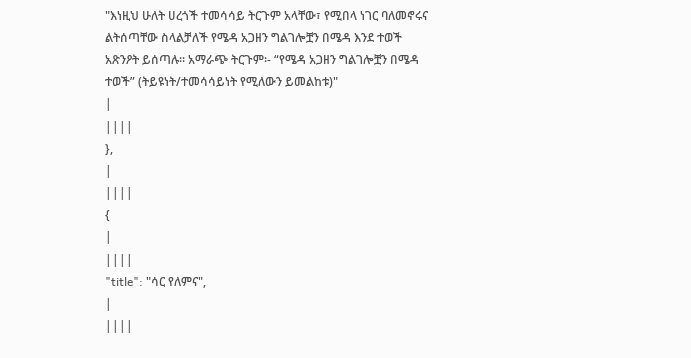"እነዚህ ሁለት ሀረጎች ተመሳሳይ ትርጉም አላቸው፣ የሚበላ ነገር ባለመኖሩና ልትሰጣቸው ስላልቻለች የሜዳ አጋዘን ግልገሎቿን በሜዳ እንደ ተወች አጽንዖት ይሰጣሉ፡፡ አማራጭ ትርጉም፡- “የሜዳ አጋዘን ግልገሎቿን በሜዳ ተወች” (ትይዩነት/ተመሳሳይነት የሚለውን ይመልከቱ)"
|
||||
},
|
||||
{
|
||||
"title": "ሳር የለምና",
|
||||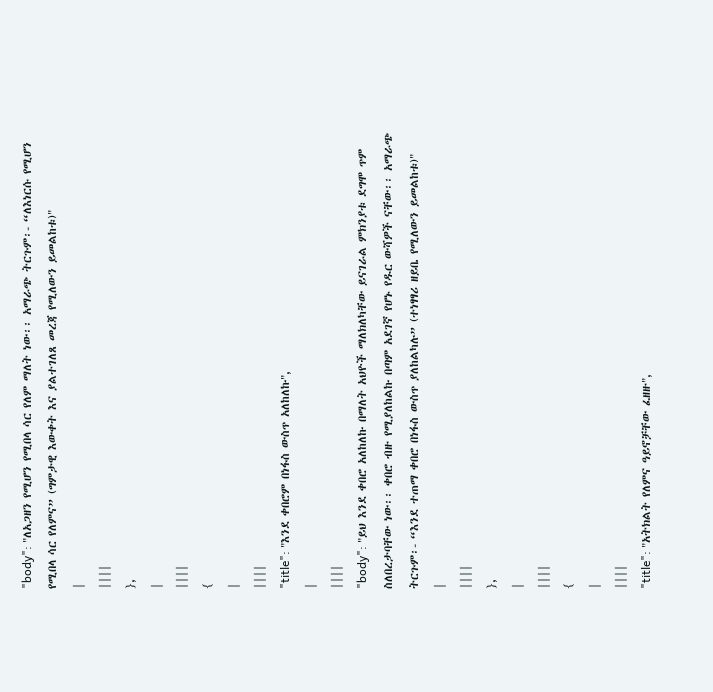"body": "ለአጋዘን የሚሆን የሚበላ ሳር የለም ማለት ነው፡፡ አማራጭ ትርጉም፡- “ለእነርሱ የሚሆን የሚበላ ሳር የለምና” (ግምታዊ እውቀት እና ያልተገለጸ መረጃ የሚለውን ይመልከቱ)"
|
||||
},
|
||||
{
|
||||
"title": "እንደ ቀበሮም በነፋስ ውስጥ አለከለኩ",
|
||||
"body": "ይህ እንደ ቀበሮ አለከለኩ በማለት አህዮች ማለክለካቸው ይናገራል ምክንያቱ ደግሞ ጥም ስለበረታባቸው ነው፡፡ ቀበሮ ብዙ የሚያለከልኩ በጣም አደገኛ የሆኑ የዱር ውሻዎች ናቸው፡፡ አማራጭ ትርጉም፡- “እንደ ተጠማ ቀበሮ በነፋስ ውስጥ ያለከልካሉ” (ተነፃፃሪ ዘይቤ የሚለውን ይመልከቱ)"
|
||||
},
|
||||
{
|
||||
"title": "አትክልት የለምና ዓይኖቻቸው ፈዘዙ",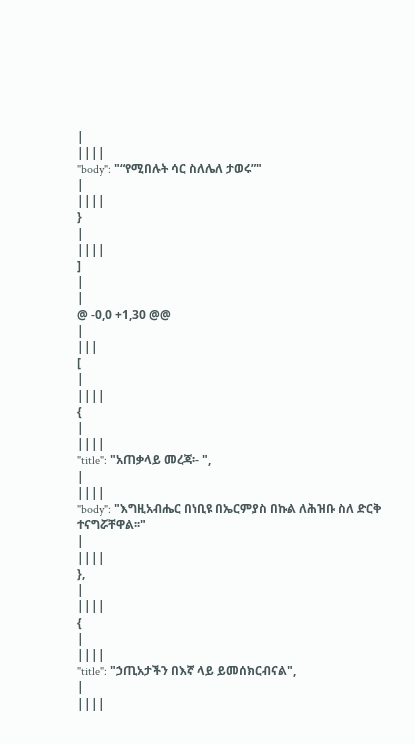|
||||
"body": "“የሚበሉት ሳር ስለሌለ ታወሩ”"
|
||||
}
|
||||
]
|
|
@ -0,0 +1,30 @@
|
|||
[
|
||||
{
|
||||
"title": "አጠቃላይ መረጃ፡- ",
|
||||
"body": "እግዚአብሔር በነቢዩ በኤርምያስ በኩል ለሕዝቡ ስለ ድርቅ ተናግሯቸዋል፡፡"
|
||||
},
|
||||
{
|
||||
"title": "ኃጢአታችን በእኛ ላይ ይመሰክርብናል",
|
||||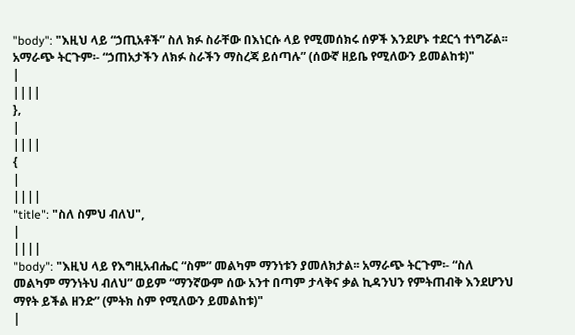"body": "እዚህ ላይ “ኃጢአቶች” ስለ ክፉ ስራቸው በእነርሱ ላይ የሚመሰክሩ ሰዎች እንደሆኑ ተደርጎ ተነግሯል፡፡ አማራጭ ትርጉም፡- “ኃጠአታችን ለክፉ ስራችን ማስረጃ ይሰጣሉ” (ሰውኛ ዘይቤ የሚለውን ይመልከቱ)"
|
||||
},
|
||||
{
|
||||
"title": "ስለ ስምህ ብለህ",
|
||||
"body": "እዚህ ላይ የእግዚአብሔር “ስም” መልካም ማንነቱን ያመለክታል፡፡ አማራጭ ትርጉም፡- “ስለ መልካም ማንነትህ ብለህ” ወይም “ማንኛውም ሰው አንተ በጣም ታላቅና ቃል ኪዳንህን የምትጠብቅ እንደሆንህ ማየት ይችል ዘንድ” (ምትክ ስም የሚለውን ይመልከቱ)"
|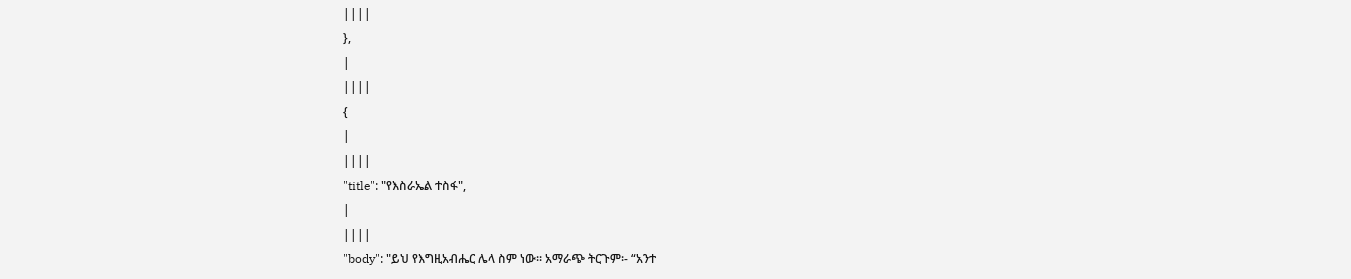||||
},
|
||||
{
|
||||
"title": "የእስራኤል ተስፋ",
|
||||
"body": "ይህ የእግዚአብሔር ሌላ ስም ነው፡፡ አማራጭ ትርጉም፡- “አንተ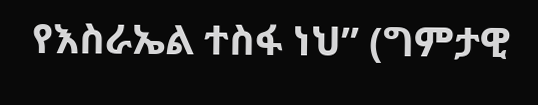የእስራኤል ተስፋ ነህ” (ግምታዊ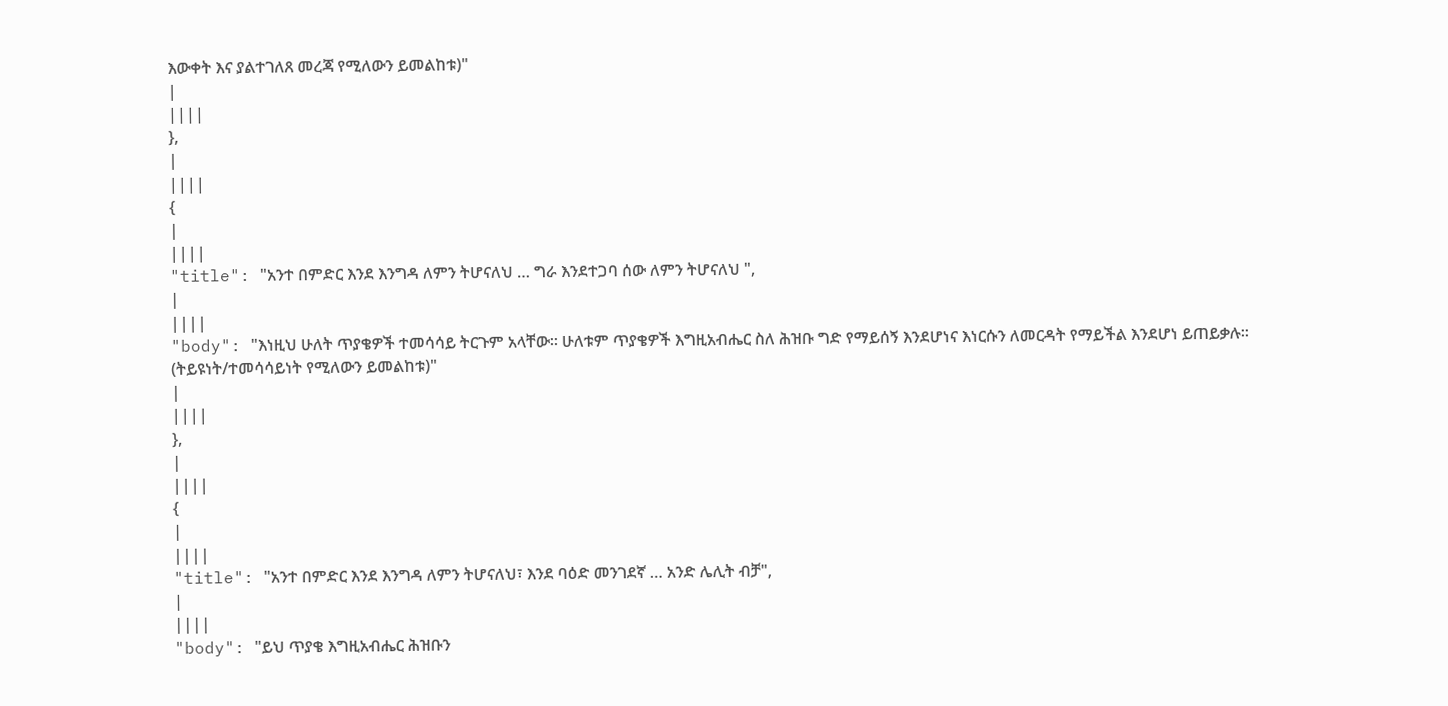እውቀት እና ያልተገለጸ መረጃ የሚለውን ይመልከቱ)"
|
||||
},
|
||||
{
|
||||
"title": "አንተ በምድር እንደ እንግዳ ለምን ትሆናለህ … ግራ እንደተጋባ ሰው ለምን ትሆናለህ ",
|
||||
"body": "እነዚህ ሁለት ጥያቄዎች ተመሳሳይ ትርጉም አላቸው፡፡ ሁለቱም ጥያቄዎች እግዚአብሔር ስለ ሕዝቡ ግድ የማይሰኝ እንደሆነና እነርሱን ለመርዳት የማይችል እንደሆነ ይጠይቃሉ፡፡ (ትይዩነት/ተመሳሳይነት የሚለውን ይመልከቱ)"
|
||||
},
|
||||
{
|
||||
"title": "አንተ በምድር እንደ እንግዳ ለምን ትሆናለህ፣ እንደ ባዕድ መንገደኛ … አንድ ሌሊት ብቻ",
|
||||
"body": "ይህ ጥያቄ እግዚአብሔር ሕዝቡን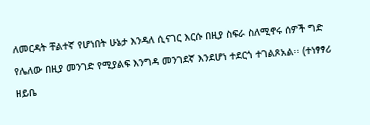ለመርዳት ቸልተኛ የሆነበት ሁኔታ እንዳለ ሲናገር እርሱ በዚያ ስፍራ ስለሚኖሩ ሰዎች ግድ የሌለው በዚያ መንገድ የሚያልፍ እንግዳ መንገደኛ እንደሆነ ተደርጎ ተገልጾአል፡፡ (ተነፃፃሪ ዘይቤ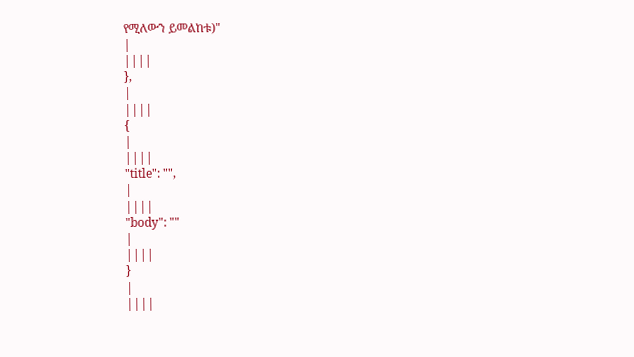የሚለውን ይመልከቱ)"
|
||||
},
|
||||
{
|
||||
"title": "",
|
||||
"body": ""
|
||||
}
|
||||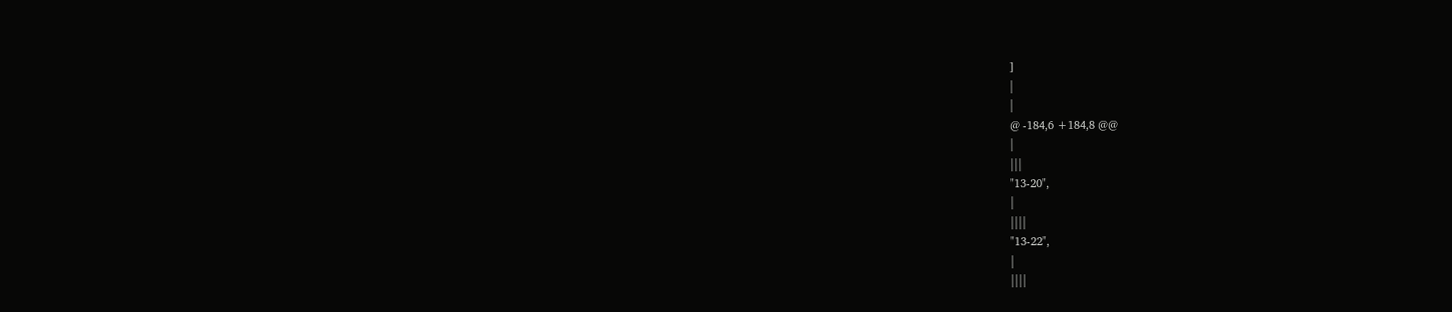]
|
|
@ -184,6 +184,8 @@
|
|||
"13-20",
|
||||
"13-22",
|
||||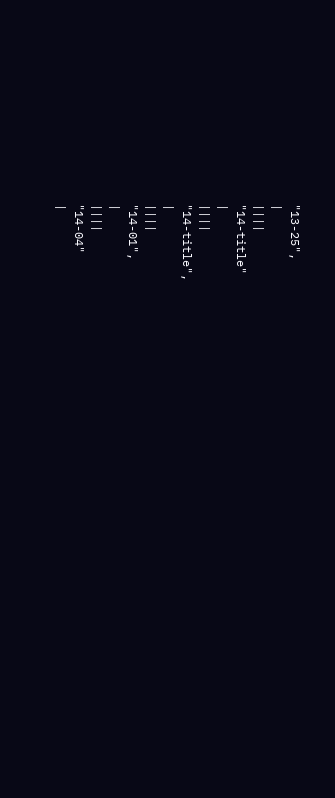"13-25",
|
||||
"14-title"
|
||||
"14-title",
|
||||
"14-01",
|
||||
"14-04"
|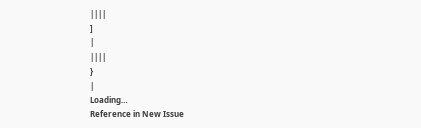||||
]
|
||||
}
|
Loading…
Reference in New Issue